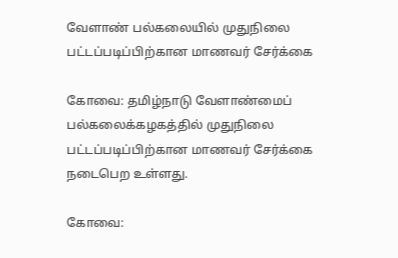வேளாண் பல்கலையில் முதுநிலை பட்டப்படிப்பிற்கான மாணவர் சேர்க்கை

கோவை: தமிழ்நாடு வேளாண்மைப் பல்கலைக்கழகத்தில் முதுநிலை பட்டப்படிப்பிற்கான மாணவர் சேர்க்கை நடைபெற உள்ளது.

கோவை: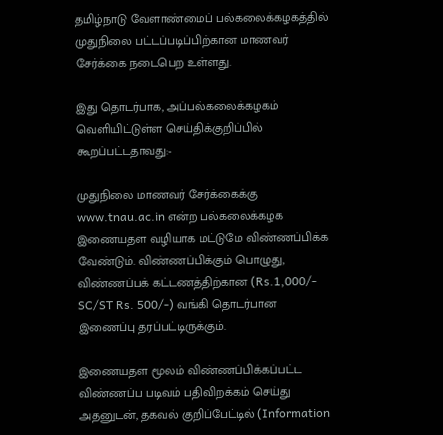தமிழ்நாடு வேளாண்மைப் பல்கலைக்கழகத்தில் முதுநிலை பட்டப்படிப்பிற்கான மாணவர் சேர்க்கை நடைபெற உள்ளது.

இது தொடர்பாக, அப்பல்கலைக்கழகம் வெளியிட்டுள்ள செய்திக்குறிப்பில் கூறப்பட்டதாவது:-

முதுநிலை மாணவர் சேர்க்கைக்கு www.tnau.ac.in என்ற பல்கலைக்கழக இணையதள வழியாக மட்டுமே விண்ணப்பிக்க வேண்டும். விண்ணப்பிக்கும் பொழுது, விண்ணப்பக் கட்டணத்திற்கான (Rs.1,000/- SC/ST Rs. 500/-) வங்கி தொடர்பான இணைப்பு தரப்பட்டிருக்கும்.

இணையதள மூலம் விண்ணப்பிக்கப்பட்ட விண்ணப்ப படிவம் பதிவிறக்கம் செய்து அதனுடன், தகவல் குறிப்பேட்டில் (Information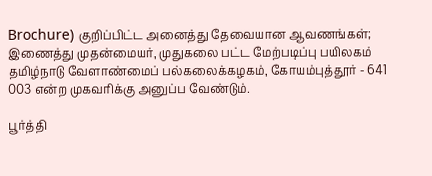Brochure) குறிப்பிட்ட அனைத்து தேவையான ஆவணங்கள்; இணைத்து முதன்மையர், முதுகலை பட்ட மேற்படிப்பு பயிலகம் தமிழ்நாடு வேளாண்மைப் பல்கலைக்கழகம், கோயம்புத்தூர் - 641 003 என்ற முகவரிக்கு அனுப்ப வேண்டும்.

பூர்த்தி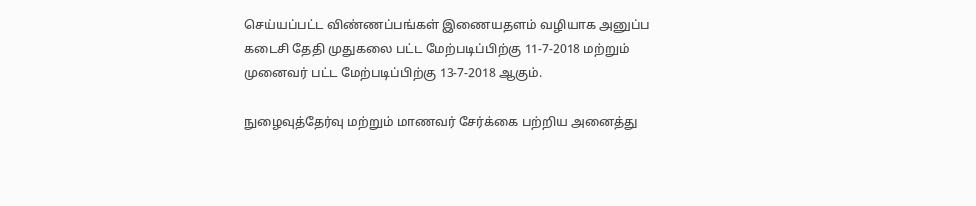செய்யப்பட்ட விண்ணப்பங்கள் இணையதளம் வழியாக அனுப்ப கடைசி தேதி முதுகலை பட்ட மேற்படிப்பிற்கு 11-7-2018 மற்றும் முனைவர் பட்ட மேற்படிப்பிற்கு 13-7-2018 ஆகும்.

நுழைவுத்தேர்வு மற்றும் மாணவர் சேர்க்கை பற்றிய அனைத்து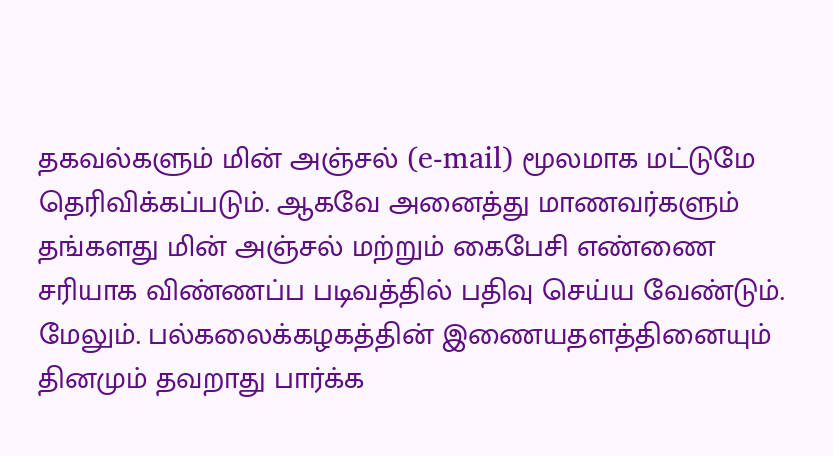தகவல்களும் மின் அஞ்சல் (e-mail) மூலமாக மட்டுமே தெரிவிக்கப்படும். ஆகவே அனைத்து மாணவர்களும் தங்களது மின் அஞ்சல் மற்றும் கைபேசி எண்ணை சரியாக விண்ணப்ப படிவத்தில் பதிவு செய்ய வேண்டும். மேலும். பல்கலைக்கழகத்தின் இணையதளத்தினையும் தினமும் தவறாது பார்க்க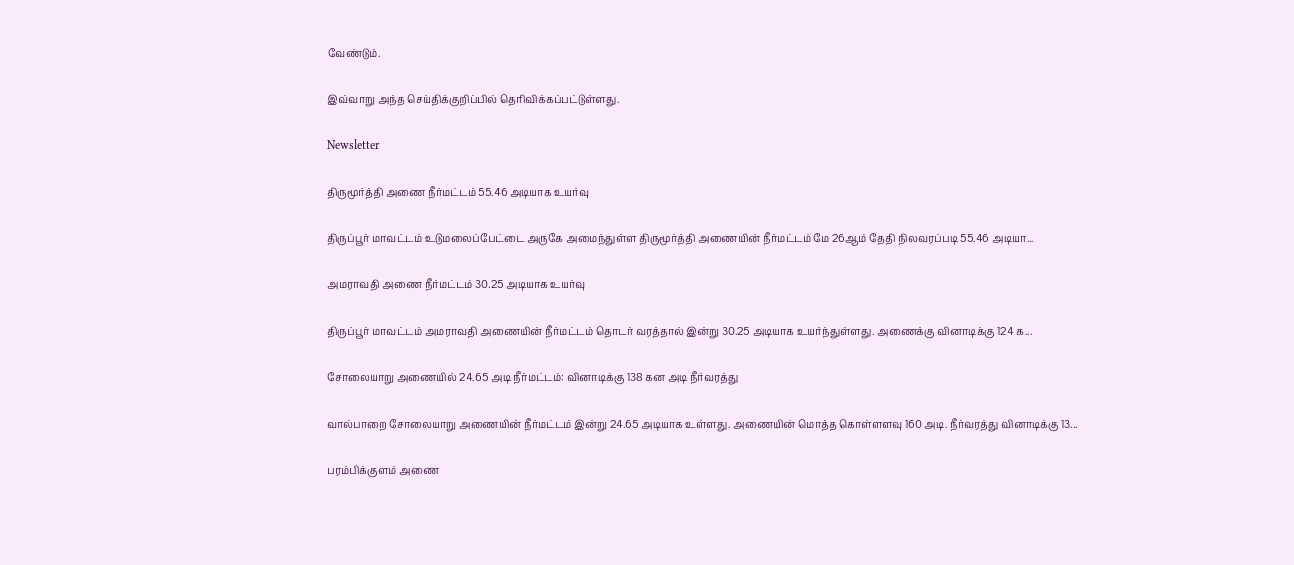வேண்டும்.

இவ்வாறு அந்த செய்திக்குறிப்பில் தெரிவிக்கப்பட்டுள்ளது.

Newsletter

திருமூர்த்தி அணை நீர்மட்டம் 55.46 அடியாக உயர்வு

திருப்பூர் மாவட்டம் உடுமலைப்பேட்டை அருகே அமைந்துள்ள திருமூர்த்தி அணையின் நீர்மட்டம் மே 26ஆம் தேதி நிலவரப்படி 55.46 அடியா...

அமராவதி அணை நீர்மட்டம் 30.25 அடியாக உயர்வு

திருப்பூர் மாவட்டம் அமராவதி அணையின் நீர்மட்டம் தொடர் வரத்தால் இன்று 30.25 அடியாக உயர்ந்துள்ளது. அணைக்கு வினாடிக்கு 124 க...

சோலையாறு அணையில் 24.65 அடி நீர்மட்டம்: வினாடிக்கு 138 கன அடி நீர்வரத்து

வால்பாறை சோலையாறு அணையின் நீர்மட்டம் இன்று 24.65 அடியாக உள்ளது. அணையின் மொத்த கொள்ளளவு 160 அடி. நீர்வரத்து வினாடிக்கு 13...

பரம்பிக்குளம் அணை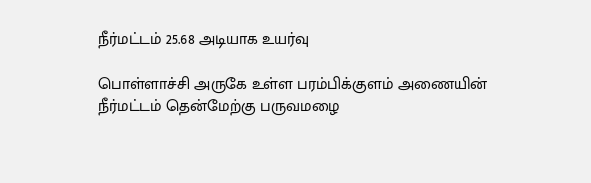நீர்மட்டம் 25.68 அடியாக உயர்வு

பொள்ளாச்சி அருகே உள்ள பரம்பிக்குளம் அணையின் நீர்மட்டம் தென்மேற்கு பருவமழை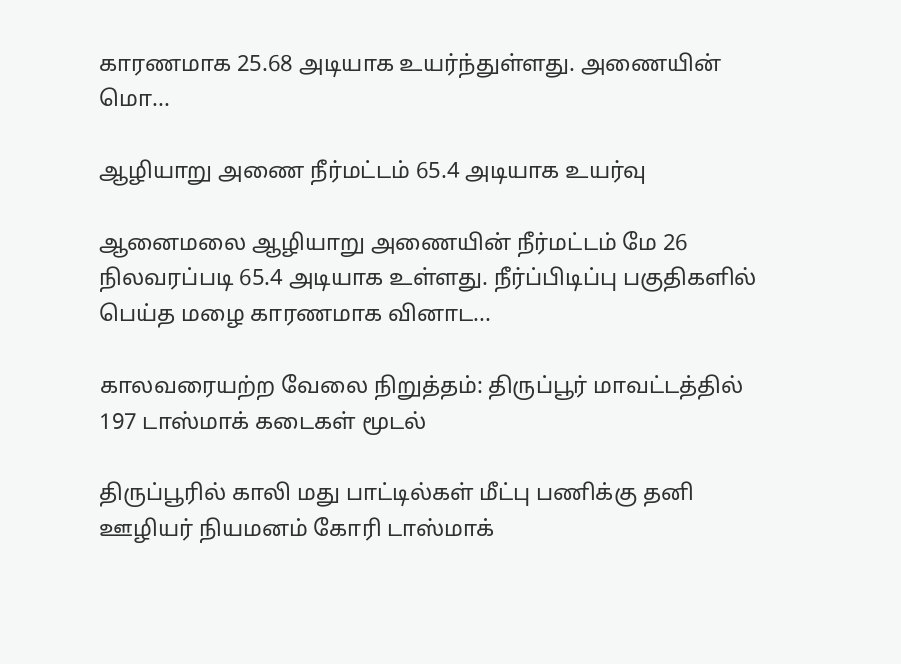காரணமாக 25.68 அடியாக உயர்ந்துள்ளது. அணையின் மொ...

ஆழியாறு அணை நீர்மட்டம் 65.4 அடியாக உயர்வு

ஆனைமலை ஆழியாறு அணையின் நீர்மட்டம் மே 26 நிலவரப்படி 65.4 அடியாக உள்ளது. நீர்ப்பிடிப்பு பகுதிகளில் பெய்த மழை காரணமாக வினாட...

காலவரையற்ற வேலை நிறுத்தம்: திருப்பூர் மாவட்டத்தில் 197 டாஸ்மாக் கடைகள் மூடல்

திருப்பூரில் காலி மது பாட்டில்கள் மீட்பு பணிக்கு தனி ஊழியர் நியமனம் கோரி டாஸ்மாக்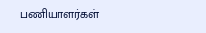பணியாளர்கள்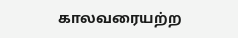காலவரையற்ற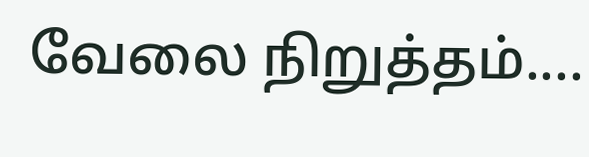வேலை நிறுத்தம்....